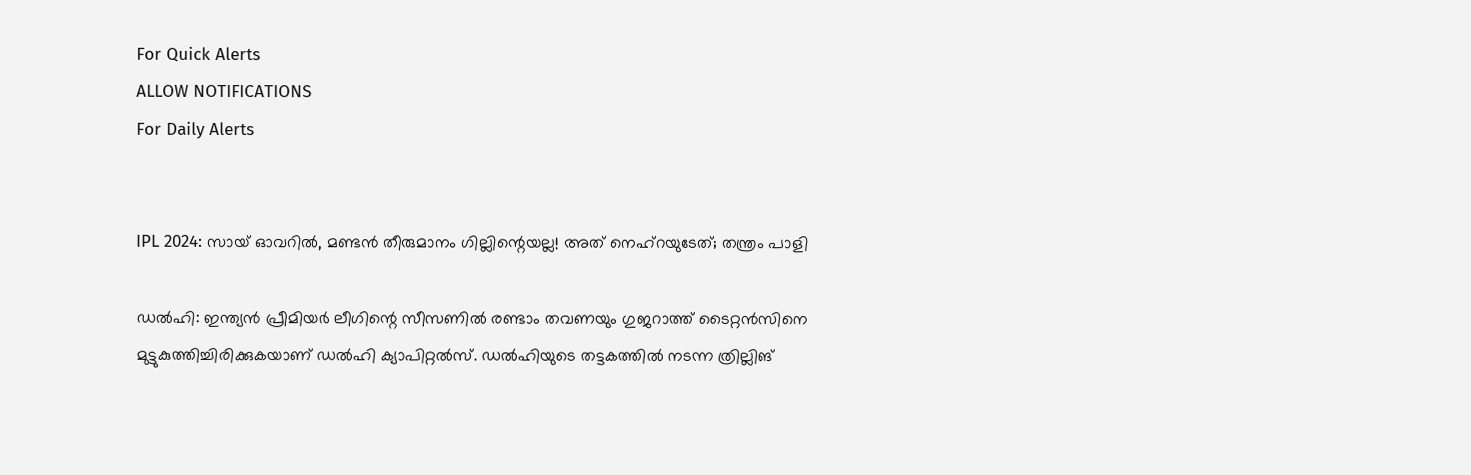For Quick Alerts
ALLOW NOTIFICATIONS
For Daily Alerts


IPL 2024: സായ് ഓവറില്‍, മണ്ടന്‍ തീരുമാനം ഗില്ലിന്റെയല്ല! അത് നെഹ്‌റയുടേത്; തന്ത്രം പാളി

ഡല്‍ഹി: ഇന്ത്യന്‍ പ്രീമിയര്‍ ലീഗിന്റെ സീസണില്‍ രണ്ടാം തവണയും ഗുജറാത്ത് ടൈറ്റന്‍സിനെ മുട്ടുകുത്തിച്ചിരിക്കുകയാണ് ഡല്‍ഹി ക്യാപിറ്റല്‍സ്. ഡല്‍ഹിയുടെ തട്ടകത്തില്‍ നടന്ന ത്രില്ലിങ്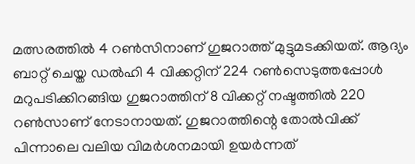മത്സരത്തില്‍ 4 റണ്‍സിനാണ് ഗുജറാത്ത് മുട്ടുമടക്കിയത്. ആദ്യം ബാറ്റ് ചെയ്ത ഡല്‍ഹി 4 വിക്കറ്റിന് 224 റണ്‍സെടുത്തപ്പോള്‍ മറുപടിക്കിറങ്ങിയ ഗുജറാത്തിന് 8 വിക്കറ്റ് നഷ്ടത്തില്‍ 220 റണ്‍സാണ് നേടാനായത്. ഗുജറാത്തിന്റെ തോല്‍വിക്ക് പിന്നാലെ വലിയ വിമര്‍ശനമായി ഉയര്‍ന്നത്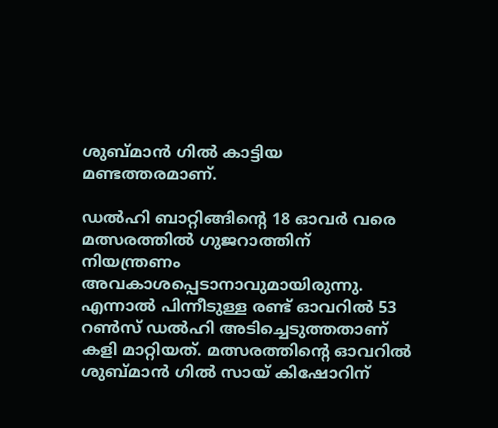ശുബ്മാന്‍ ഗില്‍ കാട്ടിയ മണ്ടത്തരമാണ്.

ഡല്‍ഹി ബാറ്റിങ്ങിന്റെ 18 ഓവര്‍ വരെ മത്സരത്തില്‍ ഗുജറാത്തിന് നിയന്ത്രണം അവകാശപ്പെടാനാവുമായിരുന്നു. എന്നാല്‍ പിന്നീടുള്ള രണ്ട് ഓവറില്‍ 53 റണ്‍സ് ഡല്‍ഹി അടിച്ചെടുത്തതാണ് കളി മാറ്റിയത്. മത്സരത്തിന്റെ ഓവറില്‍ ശുബ്മാന്‍ ഗില്‍ സായ് കിഷോറിന്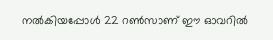നല്‍കിയപ്പോള്‍ 22 റണ്‍സാണ് ഈ ഓവറില്‍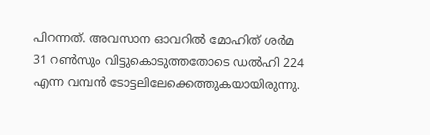പിറന്നത്. അവസാന ഓവറില്‍ മോഹിത് ശര്‍മ 31 റണ്‍സും വിട്ടുകൊടുത്തതോടെ ഡല്‍ഹി 224 എന്ന വമ്പന്‍ ടോട്ടലിലേക്കെത്തുകയായിരുന്നു.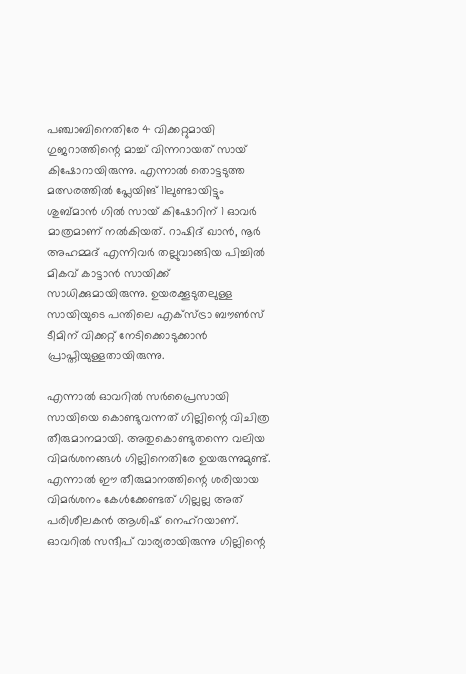പഞ്ചാബിനെതിരേ 4 വിക്കറ്റുമായി ഗുജറാത്തിന്റെ മാച്ച് വിന്നറായത് സായ് കിഷോറായിരുന്നു. എന്നാല്‍ തൊട്ടടുത്ത മത്സരത്തില്‍ പ്ലേയിങ് 11ലുണ്ടായിട്ടും ശുബ്മാന്‍ ഗില്‍ സായ് കിഷോറിന് 1 ഓവര്‍ മാത്രമാണ് നല്‍കിയത്. റാഷിദ് ഖാന്‍, നൂര്‍ അഹമ്മദ് എന്നിവര്‍ തല്ലുവാങ്ങിയ പിച്ചില്‍ മികവ് കാട്ടാന്‍ സായിക്ക് സാധിക്കുമായിരുന്നു. ഉയരക്കൂടുതലുള്ള സായിയുടെ പന്തിലെ എക്‌സ്ട്രാ ബൗണ്‍സ് ടീമിന് വിക്കറ്റ് നേടിക്കൊടുക്കാന്‍ പ്രാപ്തിയുള്ളതായിരുന്നു.

എന്നാല്‍ ഓവറില്‍ സര്‍പ്രൈസായി സായിയെ കൊണ്ടുവന്നത് ഗില്ലിന്റെ വിചിത്ര തീരുമാനമായി. അതുകൊണ്ടുതന്നെ വലിയ വിമര്‍ശനങ്ങള്‍ ഗില്ലിനെതിരേ ഉയരുന്നുമുണ്ട്. എന്നാല്‍ ഈ തീരുമാനത്തിന്റെ ശരിയായ വിമര്‍ശനം കേള്‍ക്കേണ്ടത് ഗില്ലല്ല അത് പരിശീലകന്‍ ആശിഷ് നെഹ്‌റയാണ്. ഓവറില്‍ സന്ദീപ് വാര്യരായിരുന്നു ഗില്ലിന്റെ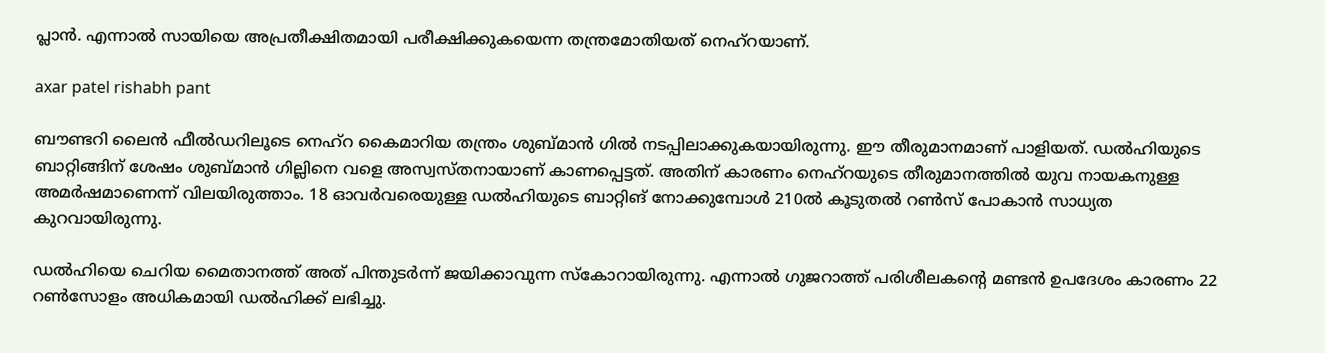പ്ലാന്‍. എന്നാല്‍ സായിയെ അപ്രതീക്ഷിതമായി പരീക്ഷിക്കുകയെന്ന തന്ത്രമോതിയത് നെഹ്‌റയാണ്.

axar patel rishabh pant

ബൗണ്ടറി ലൈന്‍ ഫീല്‍ഡറിലൂടെ നെഹ്‌റ കൈമാറിയ തന്ത്രം ശുബ്മാന്‍ ഗില്‍ നടപ്പിലാക്കുകയായിരുന്നു. ഈ തീരുമാനമാണ് പാളിയത്. ഡല്‍ഹിയുടെ ബാറ്റിങ്ങിന് ശേഷം ശുബ്മാന്‍ ഗില്ലിനെ വളെ അസ്വസ്തനായാണ് കാണപ്പെട്ടത്. അതിന് കാരണം നെഹ്‌റയുടെ തീരുമാനത്തില്‍ യുവ നായകനുള്ള അമര്‍ഷമാണെന്ന് വിലയിരുത്താം. 18 ഓവര്‍വരെയുള്ള ഡല്‍ഹിയുടെ ബാറ്റിങ് നോക്കുമ്പോള്‍ 210ല്‍ കൂടുതല്‍ റണ്‍സ് പോകാന്‍ സാധ്യത കുറവായിരുന്നു.

ഡല്‍ഹിയെ ചെറിയ മൈതാനത്ത് അത് പിന്തുടര്‍ന്ന് ജയിക്കാവുന്ന സ്‌കോറായിരുന്നു. എന്നാല്‍ ഗുജറാത്ത് പരിശീലകന്റെ മണ്ടന്‍ ഉപദേശം കാരണം 22 റണ്‍സോളം അധികമായി ഡല്‍ഹിക്ക് ലഭിച്ചു.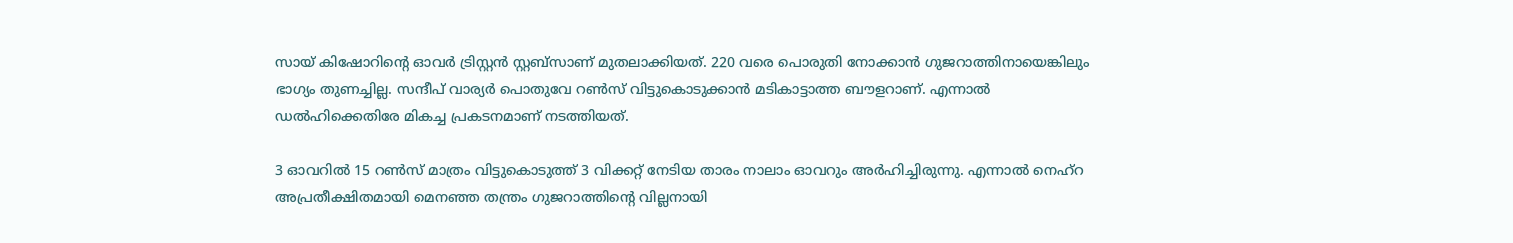സായ് കിഷോറിന്റെ ഓവര്‍ ട്രിസ്റ്റന്‍ സ്റ്റബ്‌സാണ് മുതലാക്കിയത്. 220 വരെ പൊരുതി നോക്കാന്‍ ഗുജറാത്തിനായെങ്കിലും ഭാഗ്യം തുണച്ചില്ല. സന്ദീപ് വാര്യര്‍ പൊതുവേ റണ്‍സ് വിട്ടുകൊടുക്കാന്‍ മടികാട്ടാത്ത ബൗളറാണ്. എന്നാല്‍ ഡല്‍ഹിക്കെതിരേ മികച്ച പ്രകടനമാണ് നടത്തിയത്.

3 ഓവറില്‍ 15 റണ്‍സ് മാത്രം വിട്ടുകൊടുത്ത് 3 വിക്കറ്റ് നേടിയ താരം നാലാം ഓവറും അര്‍ഹിച്ചിരുന്നു. എന്നാല്‍ നെഹ്‌റ അപ്രതീക്ഷിതമായി മെനഞ്ഞ തന്ത്രം ഗുജറാത്തിന്റെ വില്ലനായി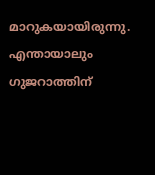മാറുകയായിരുന്നു. എന്തായാലും ഗുജറാത്തിന്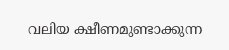വലിയ ക്ഷീണമുണ്ടാക്കുന്ന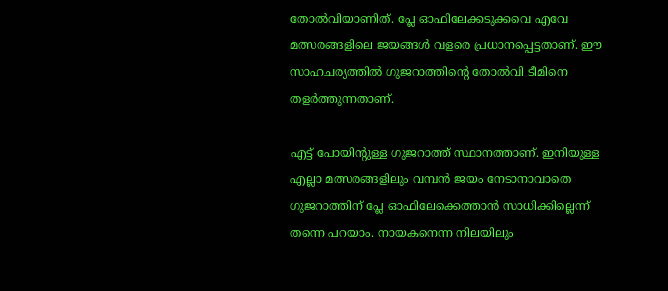തോല്‍വിയാണിത്. പ്ലേ ഓഫിലേക്കടുക്കവെ എവേ മത്സരങ്ങളിലെ ജയങ്ങള്‍ വളരെ പ്രധാനപ്പെട്ടതാണ്. ഈ സാഹചര്യത്തില്‍ ഗുജറാത്തിന്റെ തോല്‍വി ടീമിനെ തളര്‍ത്തുന്നതാണ്.

എട്ട് പോയിന്റുള്ള ഗുജറാത്ത് സ്ഥാനത്താണ്. ഇനിയുള്ള എല്ലാ മത്സരങ്ങളിലും വമ്പന്‍ ജയം നേടാനാവാതെ ഗുജറാത്തിന് പ്ലേ ഓഫിലേക്കെത്താന്‍ സാധിക്കില്ലെന്ന് തന്നെ പറയാം. നായകനെന്ന നിലയിലും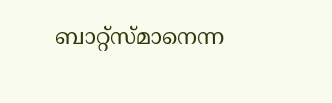ബാറ്റ്‌സ്മാനെന്ന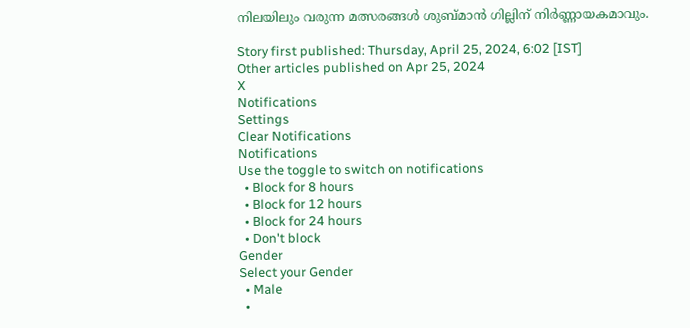നിലയിലും വരുന്ന മത്സരങ്ങള്‍ ശുബ്മാന്‍ ഗില്ലിന് നിര്‍ണ്ണായകമാവും.

Story first published: Thursday, April 25, 2024, 6:02 [IST]
Other articles published on Apr 25, 2024
X
Notifications
Settings
Clear Notifications
Notifications
Use the toggle to switch on notifications
  • Block for 8 hours
  • Block for 12 hours
  • Block for 24 hours
  • Don't block
Gender
Select your Gender
  • Male
  •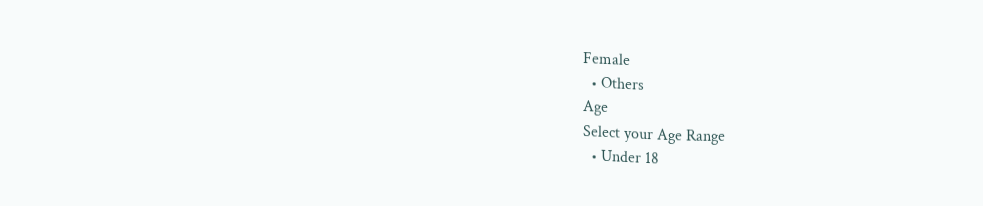Female
  • Others
Age
Select your Age Range
  • Under 18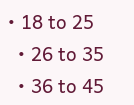• 18 to 25
  • 26 to 35
  • 36 to 45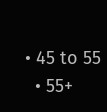• 45 to 55
  • 55+